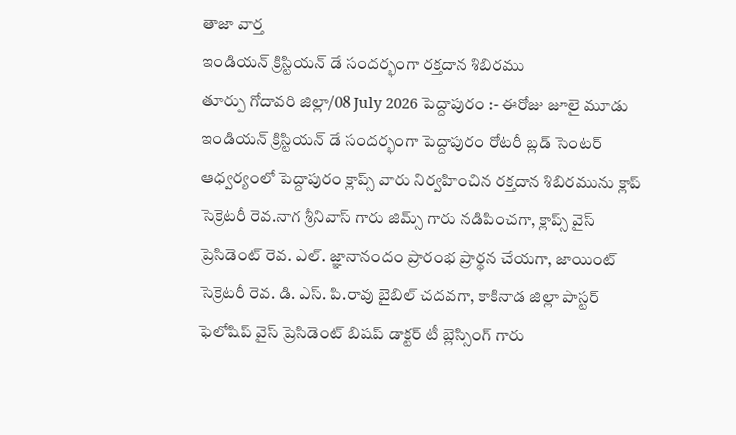తాజా వార్త
ఇండియన్ క్రిస్టియన్ డే సందర్భంగా రక్తదాన శిబిరము
తూర్పు గోదావరి జిల్లా/08 July 2026 పెద్దాపురం :- ఈరోజు జూలై మూడు ఇండియన్ క్రిస్టియన్ డే సందర్భంగా పెద్దాపురం రోటరీ బ్లడ్ సెంటర్ ఆధ్వర్యంలో పెద్దాపురం క్లాప్స్ వారు నిర్వహించిన రక్తదాన శిబిరమును క్లాప్ సెక్రెటరీ రెవ.నాగ శ్రీనివాస్ గారు జిమ్స్ గారు నడిపించగా, క్లాప్స్ వైస్ ప్రెసిడెంట్ రెవ. ఎల్. జ్ఞానానందం ప్రారంభ ప్రార్థన చేయగా, జాయింట్ సెక్రెటరీ రెవ. డి. ఎస్. పి.రావు బైబిల్ చదవగా, కాకినాడ జిల్లా పాస్టర్ ఫెలోషిప్ వైస్ ప్రెసిడెంట్ బిషప్ డాక్టర్ టీ బ్లెస్సింగ్ గారు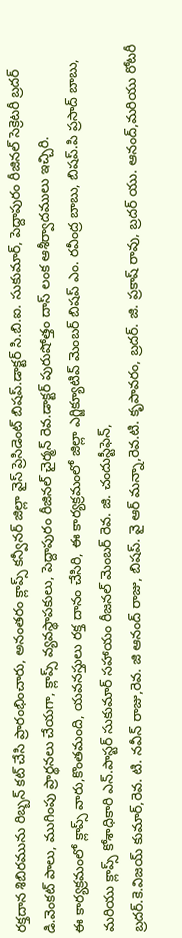రక్తదాన శిబిరమును రిబ్బన్ కట్ చేసి ప్రారంభించారు, అనంతరం క్లాప్స్ కన్వీనర్ జిల్లా వైస్ ప్రెసిడెంట్ బిషప్.డాక్టర్ సి.బి.ఐ. సుకుమార్, పెద్దాపురం రీజినల్ సెక్రెటరీ బ్రదర్ డి.వెంకట్ పాలు, ముగింపు ప్రార్థనలు చేయగా, క్లాప్స్ వ్యవస్థాపకులు, పెద్దాపురం రీజినల్ చైర్మన్ రెవ.డాక్టర్ పురుషోత్తం దాస్ లంక ఆశీర్వాదములు ఇచ్చిరి.
ఈ కార్యక్రమంలో క్లాప్స్ వారు,కొంతమంది, యవనస్తులు రక్త దానం చేసిరి, ఈ కార్యక్రమంలో జిల్లా ఎగ్జిక్యూటివ్ మెంబర్ బిషప్ ఎం. రవీంద్ర బాబు, బిషప్.పి ప్రసాద్ బాబు, మరియు క్లాప్స్ కోశాధికారి ఎన్.పాస్టర్ సుకుమార్ సహాయం రీజనల్ మెంబర్ రెవ. జి. చందుస్టీఫెన్,
బ్రదర్.కె.విజయ్ కుమార్,రెవ. టి. నవీన్ రాజు,రెవ. జి ఆనంద్ రాజు, బిషప్. వై ఆర్ మన్నా,రెవ.టి. కృపావరం, బ్రదర్. జి. ప్రకాష్ రావు, బ్రదర్ యు. ఆనంద్,మరియు రోటరీ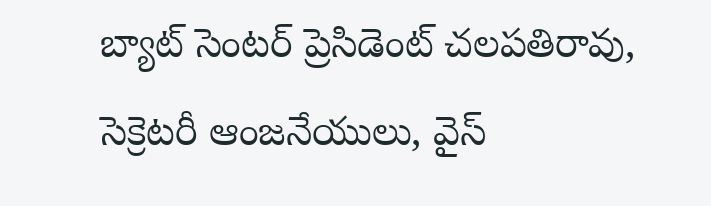బ్యాట్ సెంటర్ ప్రెసిడెంట్ చలపతిరావు, సెక్రెటరీ ఆంజనేయులు, వైస్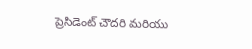ప్రెసిడెంట్ చౌదరి మరియు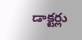డాక్టర్లు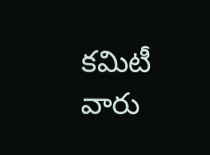కమిటీ వారు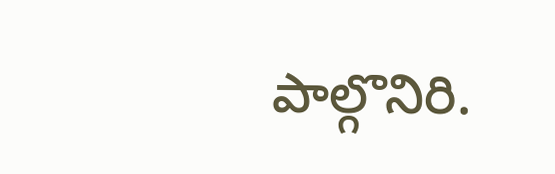పాల్గొనిరి.